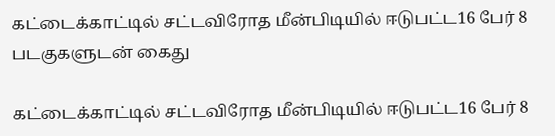கட்டைக்காட்டில் சட்டவிரோத மீன்பிடியில் ஈடுபட்ட16 பேர் 8 படகுகளுடன் கைது

கட்டைக்காட்டில் சட்டவிரோத மீன்பிடியில் ஈடுபட்ட16 பேர் 8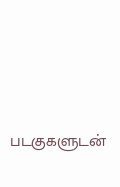படகுகளுடன்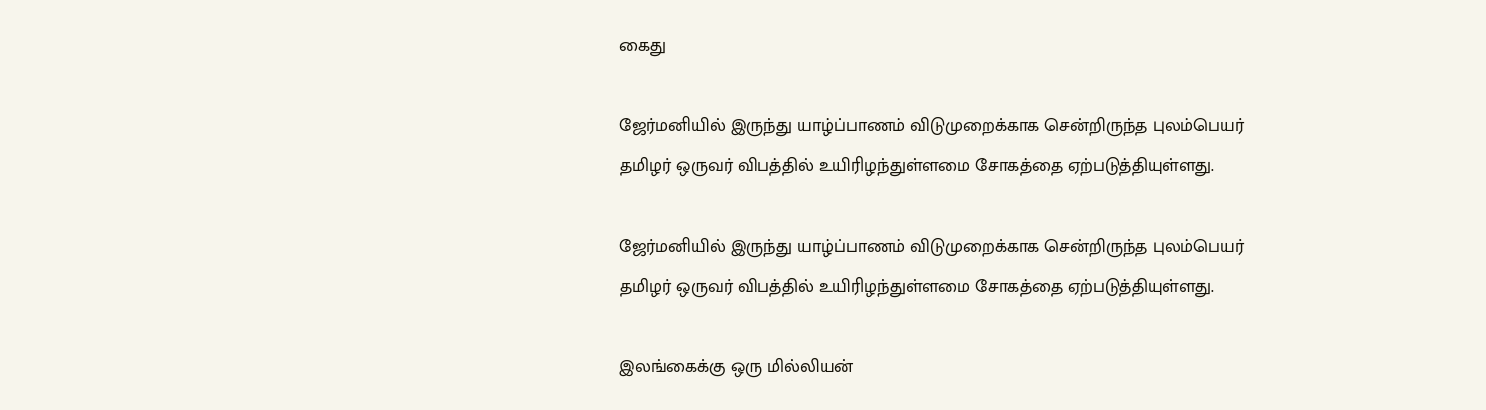கைது

ஜேர்மனியில் இருந்து யாழ்ப்பாணம் விடுமுறைக்காக சென்றிருந்த புலம்பெயர் தமிழர் ஒருவர் விபத்தில் உயிரிழந்துள்ளமை சோகத்தை ஏற்படுத்தியுள்ளது.

ஜேர்மனியில் இருந்து யாழ்ப்பாணம் விடுமுறைக்காக சென்றிருந்த புலம்பெயர் தமிழர் ஒருவர் விபத்தில் உயிரிழந்துள்ளமை சோகத்தை ஏற்படுத்தியுள்ளது.

இலங்கைக்கு ஒரு மில்லியன்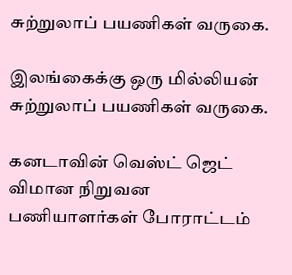சுற்றுலாப் பயணிகள் வருகை.

இலங்கைக்கு ஒரு மில்லியன் சுற்றுலாப் பயணிகள் வருகை.

கனடாவின் வெஸ்ட் ஜெட் விமான நிறுவன பணியாளர்கள் போராட்டம்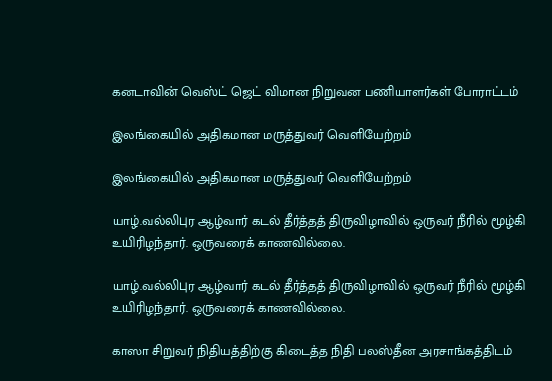கனடாவின் வெஸ்ட் ஜெட் விமான நிறுவன பணியாளர்கள் போராட்டம்

இலங்கையில் அதிகமான மருத்துவர் வெளியேற்றம்

இலங்கையில் அதிகமான மருத்துவர் வெளியேற்றம்

யாழ்.வல்லிபுர ஆழ்வார் கடல் தீர்த்தத் திருவிழாவில் ஒருவர் நீரில் மூழ்கி உயிரிழந்தார். ஒருவரைக் காணவில்லை.

யாழ்.வல்லிபுர ஆழ்வார் கடல் தீர்த்தத் திருவிழாவில் ஒருவர் நீரில் மூழ்கி உயிரிழந்தார். ஒருவரைக் காணவில்லை.

காஸா சிறுவர் நிதியத்திற்கு கிடைத்த நிதி பலஸ்தீன அரசாங்கத்திடம்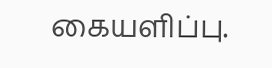கையளிப்பு.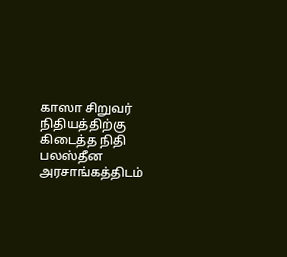காஸா சிறுவர் நிதியத்திற்கு கிடைத்த நிதி பலஸ்தீன அரசாங்கத்திடம்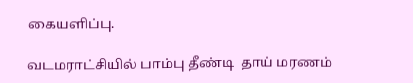கையளிப்பு.

வடமராட்சியில் பாம்பு தீண்டி  தாய் மரணம்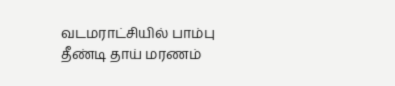வடமராட்சியில் பாம்பு தீண்டி தாய் மரணம்